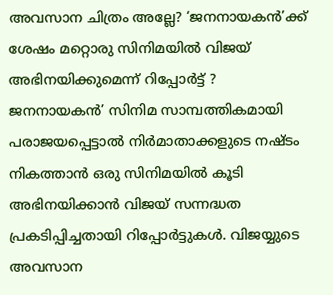അവസാന ചിത്രം അല്ലേ? ‘ജനനായകൻ’ക്ക് ശേഷം മറ്റൊരു സിനിമയിൽ വിജയ് അഭിനയിക്കുമെന്ന് റിപ്പോർട്ട് ?
ജനനായകൻ’ സിനിമ സാമ്പത്തികമായി പരാജയപ്പെട്ടാൽ നിർമാതാക്കളുടെ നഷ്ടം നികത്താൻ ഒരു സിനിമയിൽ കൂടി അഭിനയിക്കാൻ വിജയ് സന്നദ്ധത പ്രകടിപ്പിച്ചതായി റിപ്പോർട്ടുകൾ. വിജയ്യുടെ അവസാന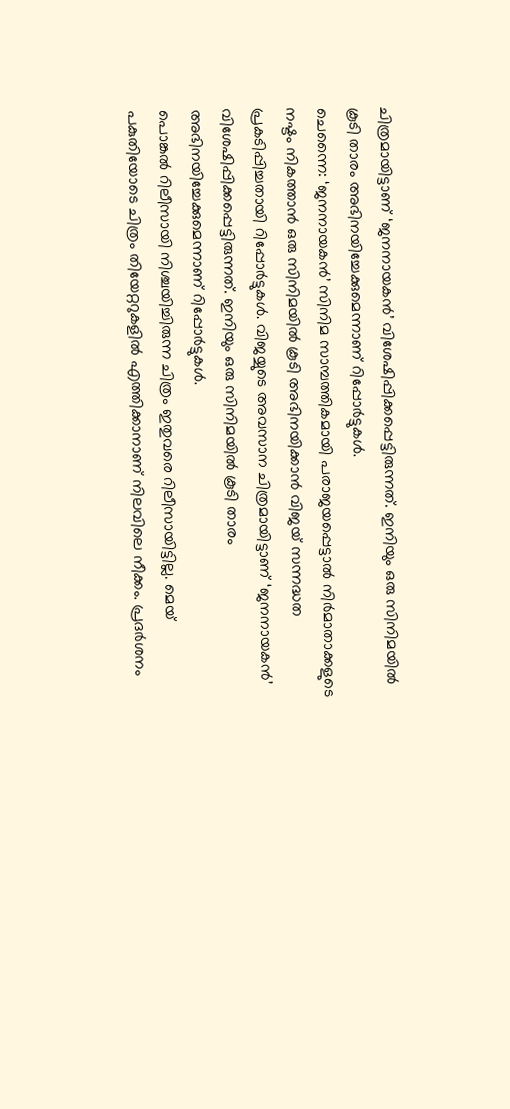ചിത്രമായിട്ടാണ് ‘ജനനായകൻ’ വിശേഷിപ്പിക്കപ്പെട്ടിരുന്നത്. ഇനിയും ഒരു സിനിമയിൽ കൂടി താരം അഭിനയിച്ചേക്കുമെന്നാണ് റിപ്പോർട്ടുകൾ.
ചെന്നൈ: ‘ജനനായകൻ’ സിനിമ സാമ്പത്തികമായി പരാജയപ്പെട്ടാൽ നിർമാതാക്കളുടെ നഷ്ടം നികത്താൻ ഒരു സിനിമയിൽ കൂടി അഭിനയിക്കാൻ വിജയ് സന്നദ്ധത പ്രകടിപ്പിച്ചതായി റിപ്പോർട്ടുകൾ. വിജയ്യുടെ അവസാന ചിത്രമായിട്ടാണ് ‘ജനനായകൻ’ വിശേഷിപ്പിക്കപ്പെട്ടിരുന്നത്. ഇനിയും ഒരു സിനിമയിൽ കൂടി താരം അഭിനയിച്ചേക്കുമെന്നാണ് റിപ്പോർട്ടുകൾ.
പൊങ്കൽ റിലീസായി നിശ്ചയിച്ചിരുന്ന ചിത്രം ഇതുവരെ റിലീസായിട്ടില്ല. മെയ് പകുതിയോടെ ചിത്രം തിയേറ്ററുകളിൽ എത്തിക്കാനാണ് നിലവിലെ നീക്കം. പ്രദർശനം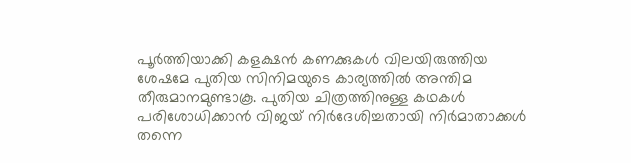പൂർത്തിയാക്കി കളക്ഷൻ കണക്കുകൾ വിലയിരുത്തിയ ശേഷമേ പുതിയ സിനിമയുടെ കാര്യത്തിൽ അന്തിമ തീരുമാനമുണ്ടാകൂ. പുതിയ ചിത്രത്തിനുള്ള കഥകൾ പരിശോധിക്കാൻ വിജയ് നിർദേശിച്ചതായി നിർമാതാക്കൾ തന്നെ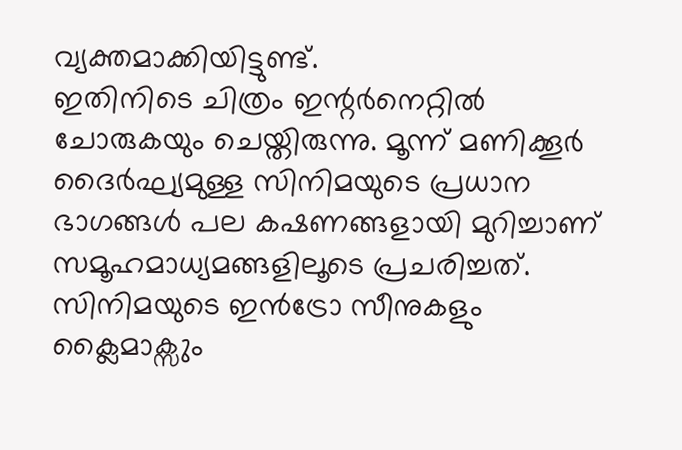വ്യക്തമാക്കിയിട്ടുണ്ട്.
ഇതിനിടെ ചിത്രം ഇന്റർനെറ്റിൽ ചോരുകയും ചെയ്തിരുന്നു. മൂന്ന് മണിക്കൂർ ദൈർഘ്യമുള്ള സിനിമയുടെ പ്രധാന ഭാഗങ്ങൾ പല കഷണങ്ങളായി മുറിച്ചാണ് സമൂഹമാധ്യമങ്ങളിലൂടെ പ്രചരിച്ചത്. സിനിമയുടെ ഇൻട്രോ സീനുകളും ക്ലൈമാക്സും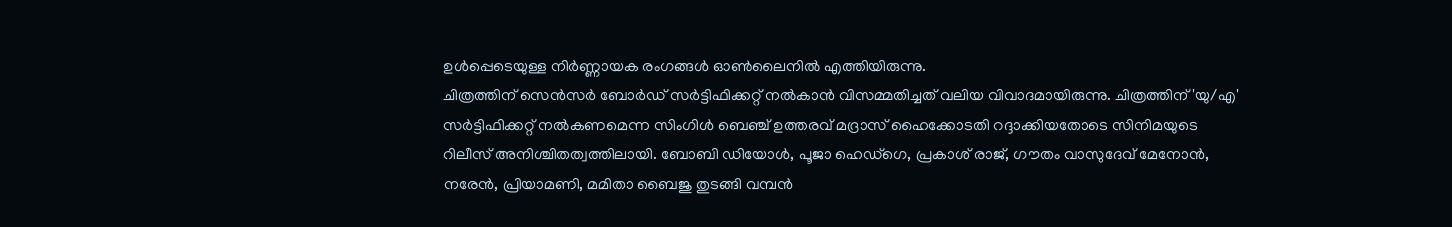ഉൾപ്പെടെയുള്ള നിർണ്ണായക രംഗങ്ങൾ ഓൺലൈനിൽ എത്തിയിരുന്നു.
ചിത്രത്തിന് സെൻസർ ബോർഡ് സർട്ടിഫിക്കറ്റ് നൽകാൻ വിസമ്മതിച്ചത് വലിയ വിവാദമായിരുന്നു. ചിത്രത്തിന് 'യു/എ' സർട്ടിഫിക്കറ്റ് നൽകണമെന്ന സിംഗിൾ ബെഞ്ച് ഉത്തരവ് മദ്രാസ് ഹൈക്കോടതി റദ്ദാക്കിയതോടെ സിനിമയുടെ റിലീസ് അനിശ്ചിതത്വത്തിലായി. ബോബി ഡിയോൾ, പൂജാ ഹെഡ്ഗെ, പ്രകാശ് രാജ്, ഗൗതം വാസുദേവ് മേനോൻ, നരേൻ, പ്രിയാമണി, മമിതാ ബൈജു തുടങ്ങി വമ്പൻ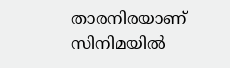താരനിരയാണ് സിനിമയിൽ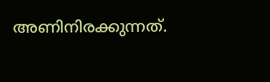അണിനിരക്കുന്നത്.